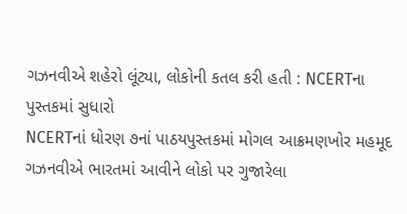ગઝનવીએ શહેરો લૂંટ્યા, લોકોની કતલ કરી હતી : NCERTના પુસ્તકમાં સુધારો
NCERTનાં ધોરણ ૭નાં પાઠયપુસ્તકમાં મોગલ આક્રમણખોર મહમૂદ ગઝનવીએ ભારતમાં આવીને લોકો પર ગુજારેલા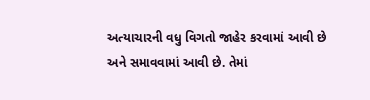અત્યાચારની વધુ વિગતો જાહેર કરવામાં આવી છે અને સમાવવામાં આવી છે. તેમાં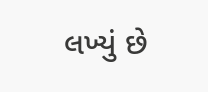લખ્યું છે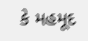કે મહમૂદ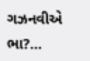ગઝનવીએ ભા?...